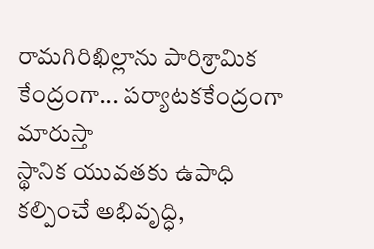రామగిరిఖిల్లాను పారిశ్రామిక కేంద్రంగా... పర్యాటకకేంద్రంగా మారుస్తా
స్థానిక యువతకు ఉపాధి కల్పించే అభివృద్ధి,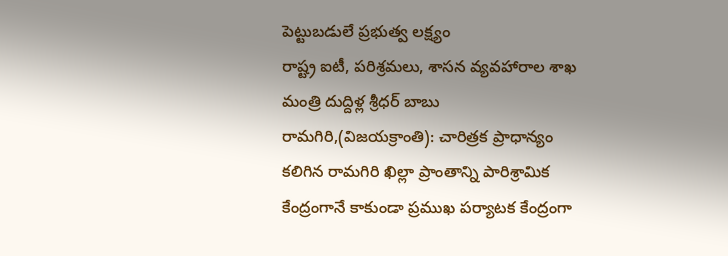పెట్టుబడులే ప్రభుత్వ లక్ష్యం
రాష్ట్ర ఐటీ, పరిశ్రమలు, శాసన వ్యవహారాల శాఖ మంత్రి దుద్దిళ్ల శ్రీధర్ బాబు
రామగిరి,(విజయక్రాంతి): చారిత్రక ప్రాధాన్యం కలిగిన రామగిరి ఖిల్లా ప్రాంతాన్ని పారిశ్రామిక కేంద్రంగానే కాకుండా ప్రముఖ పర్యాటక కేంద్రంగా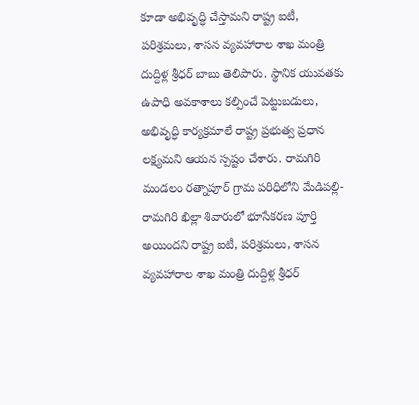కూడా అభివృద్ధి చేస్తామని రాష్ట్ర ఐటీ, పరిశ్రమలు, శాసన వ్యవహారాల శాఖ మంత్రి దుద్దిళ్ల శ్రీధర్ బాబు తెలిపారు. స్థానిక యువతకు ఉపాధి అవకాశాలు కల్పించే పెట్టుబడులు, అభివృద్ధి కార్యక్రమాలే రాష్ట్ర ప్రభుత్వ ప్రధాన లక్ష్యమని ఆయన స్పష్టం చేశారు. రామగిరి మండలం రత్నాపూర్ గ్రామ పరిధిలోని మేడిపల్లి-రామగిరి ఖిల్లా శివారులో భూసేకరణ పూర్తి అయిందని రాష్ట్ర ఐటీ, పరిశ్రమలు, శాసన వ్యవహారాల శాఖ మంత్రి దుద్దిళ్ల శ్రీధర్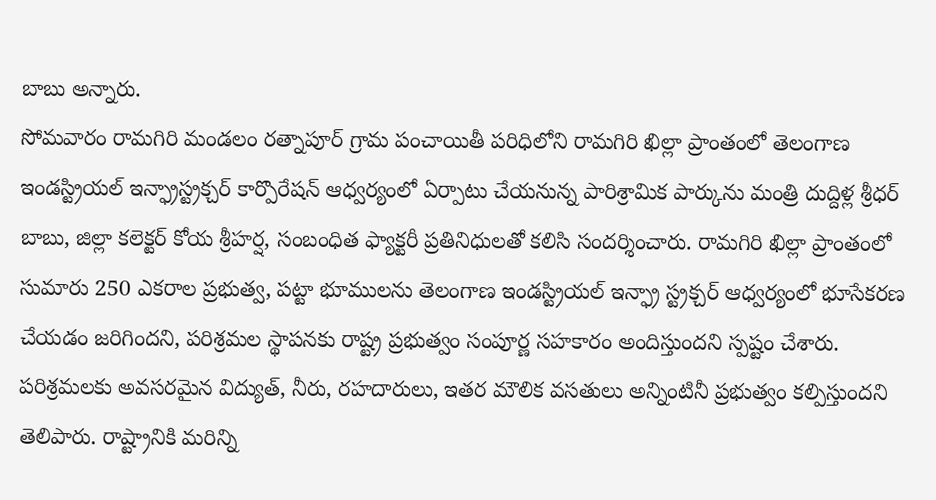బాబు అన్నారు.
సోమవారం రామగిరి మండలం రత్నాపూర్ గ్రామ పంచాయితీ పరిధిలోని రామగిరి ఖిల్లా ప్రాంతంలో తెలంగాణ ఇండస్ట్రియల్ ఇన్ఫ్రాస్ట్రక్చర్ కార్పొరేషన్ ఆధ్వర్యంలో ఏర్పాటు చేయనున్న పారిశ్రామిక పార్కును మంత్రి దుద్దిళ్ల శ్రీధర్ బాబు, జిల్లా కలెక్టర్ కోయ శ్రీహర్ష, సంబంధిత ఫ్యాక్టరీ ప్రతినిధులతో కలిసి సందర్శించారు. రామగిరి ఖిల్లా ప్రాంతంలో సుమారు 250 ఎకరాల ప్రభుత్వ, పట్టా భూములను తెలంగాణ ఇండస్ట్రియల్ ఇన్ఫ్రా స్ట్రక్చర్ ఆధ్వర్యంలో భూసేకరణ చేయడం జరిగిందని, పరిశ్రమల స్థాపనకు రాష్ట్ర ప్రభుత్వం సంపూర్ణ సహకారం అందిస్తుందని స్పష్టం చేశారు.
పరిశ్రమలకు అవసరమైన విద్యుత్, నీరు, రహదారులు, ఇతర మౌలిక వసతులు అన్నింటినీ ప్రభుత్వం కల్పిస్తుందని తెలిపారు. రాష్ట్రానికి మరిన్ని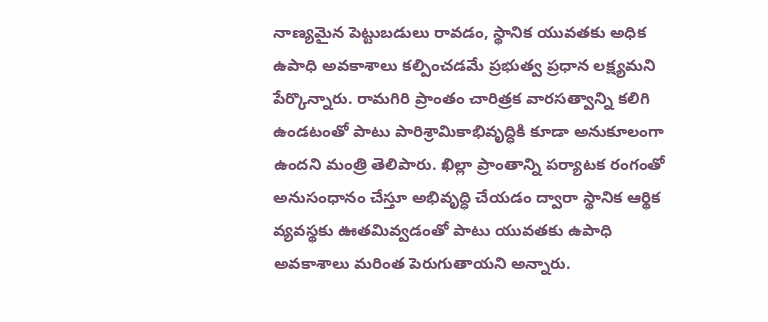నాణ్యమైన పెట్టుబడులు రావడం, స్థానిక యువతకు అధిక ఉపాధి అవకాశాలు కల్పించడమే ప్రభుత్వ ప్రధాన లక్ష్యమని పేర్కొన్నారు. రామగిరి ప్రాంతం చారిత్రక వారసత్వాన్ని కలిగి ఉండటంతో పాటు పారిశ్రామికాభివృద్ధికి కూడా అనుకూలంగా ఉందని మంత్రి తెలిపారు. ఖిల్లా ప్రాంతాన్ని పర్యాటక రంగంతో అనుసంధానం చేస్తూ అభివృద్ధి చేయడం ద్వారా స్థానిక ఆర్థిక వ్యవస్థకు ఊతమివ్వడంతో పాటు యువతకు ఉపాధి అవకాశాలు మరింత పెరుగుతాయని అన్నారు.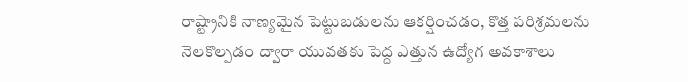రాష్ట్రానికి నాణ్యమైన పెట్టుబడులను ఆకర్షించడం, కొత్త పరిశ్రమలను నెలకొల్పడం ద్వారా యువతకు పెద్ద ఎత్తున ఉద్యోగ అవకాశాలు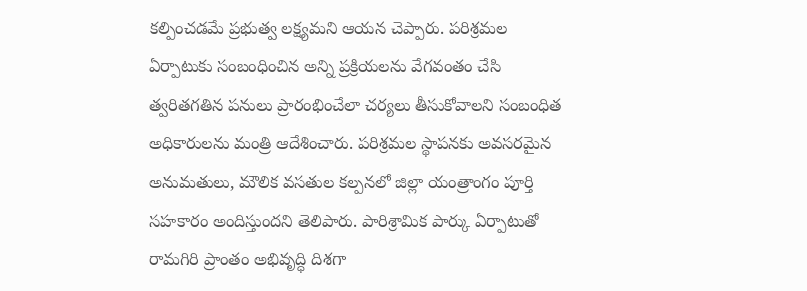కల్పించడమే ప్రభుత్వ లక్ష్యమని ఆయన చెప్పారు. పరిశ్రమల ఏర్పాటుకు సంబంధించిన అన్ని ప్రక్రియలను వేగవంతం చేసి త్వరితగతిన పనులు ప్రారంభించేలా చర్యలు తీసుకోవాలని సంబంధిత అధికారులను మంత్రి ఆదేశించారు. పరిశ్రమల స్థాపనకు అవసరమైన అనుమతులు, మౌలిక వసతుల కల్పనలో జిల్లా యంత్రాంగం పూర్తి సహకారం అందిస్తుందని తెలిపారు. పారిశ్రామిక పార్కు ఏర్పాటుతో రామగిరి ప్రాంతం అభివృద్ధి దిశగా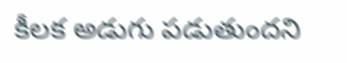కీలక అడుగు పడుతుందని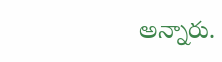అన్నారు.